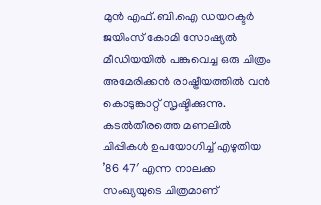മുൻ എഫ്.ബി.ഐ ഡയറക്ടർ ജയിംസ് കോമി സോഷ്യൽ മീഡിയയിൽ പങ്കുവെച്ച ഒരു ചിത്രം അമേരിക്കൻ രാഷ്ട്രീയത്തിൽ വൻ കൊടുങ്കാറ്റ് സൃഷ്ടിക്കുന്നു. കടൽതീരത്തെ മണലിൽ ചിപ്പികൾ ഉപയോഗിച്ച് എഴുതിയ ’86 47′ എന്ന നാലക്ക സംഖ്യയുടെ ചിത്രമാണ്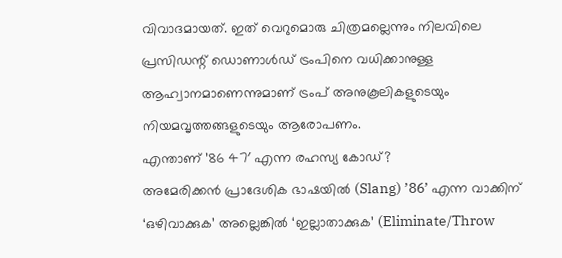വിവാദമായത്. ഇത് വെറുമൊരു ചിത്രമല്ലെന്നും നിലവിലെ പ്രസിഡന്റ് ഡൊണാൾഡ് ട്രംപിനെ വധിക്കാനുള്ള ആഹ്വാനമാണെന്നുമാണ് ട്രംപ് അനുകൂലികളുടെയും നിയമവൃത്തങ്ങളുടെയും ആരോപണം.
എന്താണ് ’86 47′ എന്ന രഹസ്യ കോഡ്?
അമേരിക്കൻ പ്രാദേശിക ഭാഷയിൽ (Slang) ’86’ എന്ന വാക്കിന് ‘ഒഴിവാക്കുക’ അല്ലെങ്കിൽ ‘ഇല്ലാതാക്കുക’ (Eliminate/Throw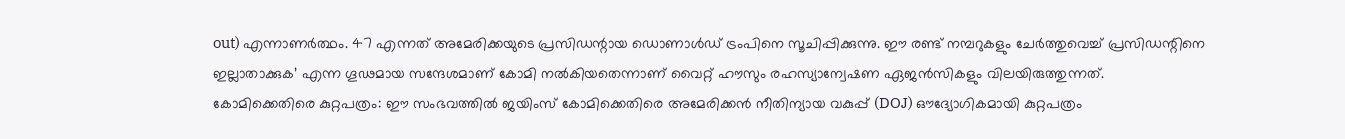out) എന്നാണർത്ഥം. 47 എന്നത് അമേരിക്കയുടെ പ്രസിഡന്റായ ഡൊണാൾഡ് ട്രംപിനെ സൂചിപ്പിക്കുന്നു. ഈ രണ്ട് നമ്പറുകളും ചേർത്തുവെച്ച് പ്രസിഡന്റിനെ ഇല്ലാതാക്കുക’ എന്ന ഗൂഢമായ സന്ദേശമാണ് കോമി നൽകിയതെന്നാണ് വൈറ്റ് ഹൗസും രഹസ്യാന്വേഷണ ഏജൻസികളും വിലയിരുത്തുന്നത്.
കോമിക്കെതിരെ കുറ്റപത്രം: ഈ സംഭവത്തിൽ ജയിംസ് കോമിക്കെതിരെ അമേരിക്കൻ നീതിന്യായ വകുപ്പ് (DOJ) ഔദ്യോഗികമായി കുറ്റപത്രം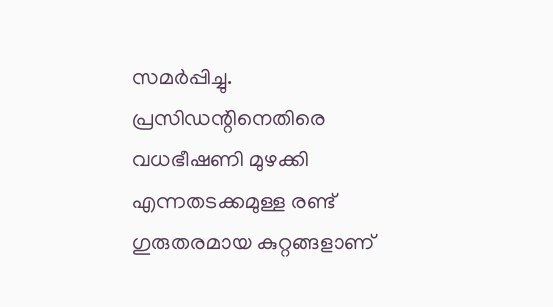സമർപ്പിച്ചു. പ്രസിഡന്റിനെതിരെ വധഭീഷണി മുഴക്കി എന്നതടക്കമുള്ള രണ്ട് ഗുരുതരമായ കുറ്റങ്ങളാണ്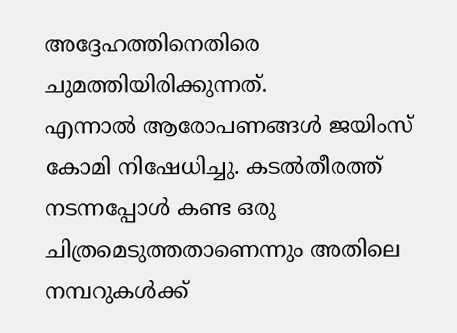അദ്ദേഹത്തിനെതിരെ ചുമത്തിയിരിക്കുന്നത്.
എന്നാൽ ആരോപണങ്ങൾ ജയിംസ് കോമി നിഷേധിച്ചു. കടൽതീരത്ത് നടന്നപ്പോൾ കണ്ട ഒരു ചിത്രമെടുത്തതാണെന്നും അതിലെ നമ്പറുകൾക്ക്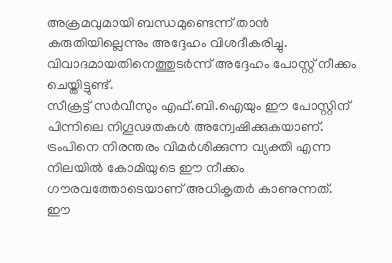അക്രമവുമായി ബന്ധമുണ്ടെന്ന് താൻ കരുതിയില്ലെന്നും അദ്ദേഹം വിശദീകരിച്ചു. വിവാദമായതിനെത്തുടർന്ന് അദ്ദേഹം പോസ്റ്റ് നീക്കം ചെയ്തിട്ടുണ്ട്.
സീക്രട്ട് സർവീസും എഫ്.ബി.ഐയും ഈ പോസ്റ്റിന് പിന്നിലെ നിഗൂഢതകൾ അന്വേഷിക്കുകയാണ്. ട്രംപിനെ നിരന്തരം വിമർശിക്കുന്ന വ്യക്തി എന്ന നിലയിൽ കോമിയുടെ ഈ നീക്കം ഗൗരവത്തോടെയാണ് അധികൃതർ കാണുന്നത്.
ഈ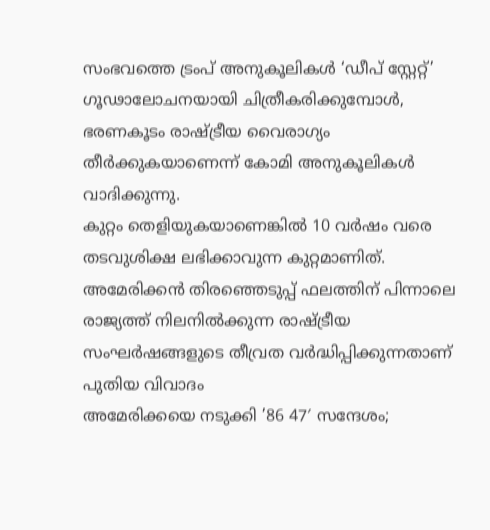സംഭവത്തെ ട്രംപ് അനുകൂലികൾ ‘ഡീപ് സ്റ്റേറ്റ്’ ഗൂഢാലോചനയായി ചിത്രീകരിക്കുമ്പോൾ, ഭരണകൂടം രാഷ്ട്രീയ വൈരാഗ്യം തീർക്കുകയാണെന്ന് കോമി അനുകൂലികൾ വാദിക്കുന്നു.
കുറ്റം തെളിയുകയാണെങ്കിൽ 10 വർഷം വരെ തടവുശിക്ഷ ലഭിക്കാവുന്ന കുറ്റമാണിത്. അമേരിക്കൻ തിരഞ്ഞെടുപ്പ് ഫലത്തിന് പിന്നാലെ രാജ്യത്ത് നിലനിൽക്കുന്ന രാഷ്ട്രീയ സംഘർഷങ്ങളുടെ തീവ്രത വർദ്ധിപ്പിക്കുന്നതാണ് പുതിയ വിവാദം
അമേരിക്കയെ നടുക്കി ’86 47′ സന്ദേശം;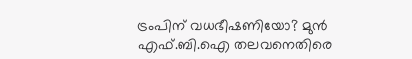ട്രംപിന് വധഭീഷണിയോ? മുൻ എഫ്.ബി.ഐ തലവനെതിരെ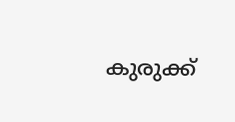കുരുക്ക്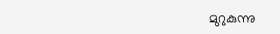മുറുകുന്നു